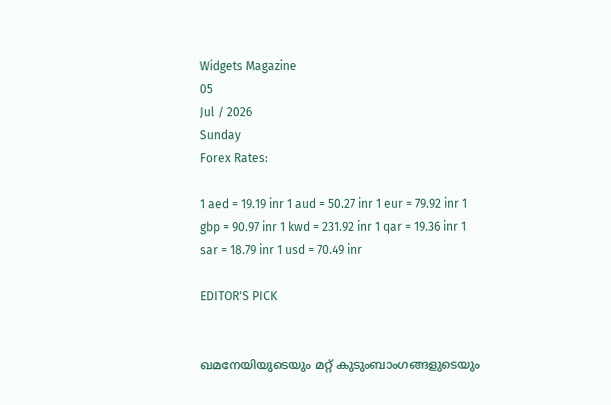Widgets Magazine
05
Jul / 2026
Sunday
Forex Rates:

1 aed = 19.19 inr 1 aud = 50.27 inr 1 eur = 79.92 inr 1 gbp = 90.97 inr 1 kwd = 231.92 inr 1 qar = 19.36 inr 1 sar = 18.79 inr 1 usd = 70.49 inr

EDITOR'S PICK


ഖമനേയിയുടെയും മറ്റ് കുടുംബാംഗങ്ങളുടെയും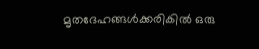മൃതദേഹങ്ങൾക്കരികിൽ ഒരു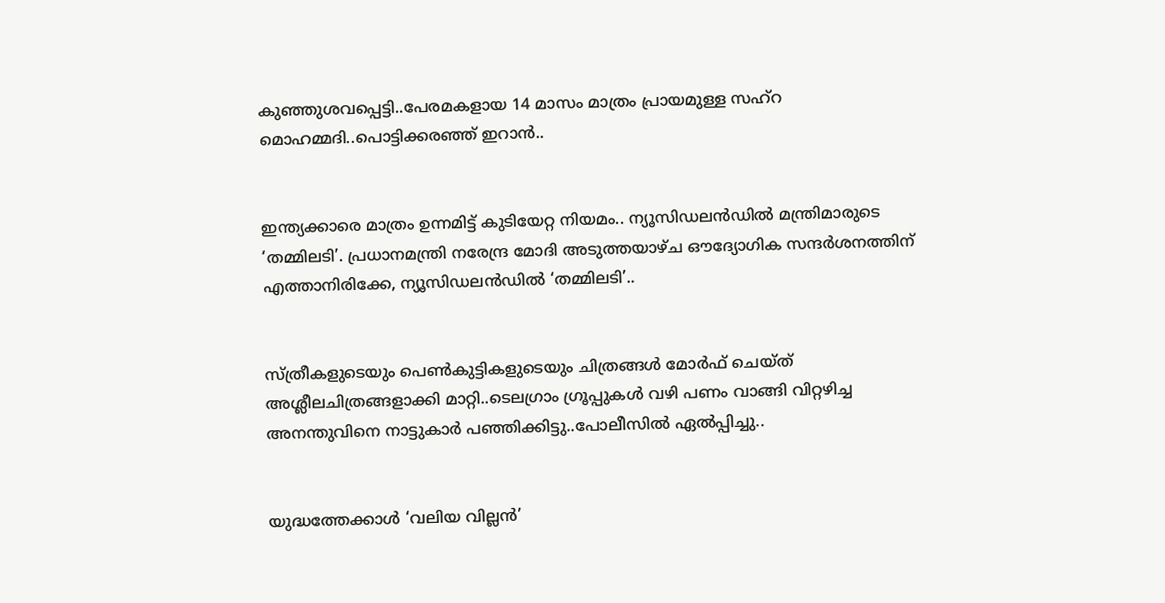കുഞ്ഞുശവപ്പെട്ടി..പേരമകളായ 14 മാസം മാത്രം പ്രായമുള്ള സഹ്റ മൊഹമ്മദി..പൊട്ടിക്കരഞ്ഞ് ഇറാൻ..


ഇന്ത്യക്കാരെ മാത്രം ഉന്നമിട്ട് കുടിയേറ്റ നിയമം.. ന്യൂസിഡലൻഡിൽ മന്ത്രിമാരുടെ ‘തമ്മിലടി’. പ്രധാനമന്ത്രി നരേന്ദ്ര മോദി അടുത്തയാഴ്ച ഔദ്യോഗിക സന്ദർശനത്തിന് എത്താനിരിക്കേ, ന്യൂസിഡലൻഡിൽ ‘തമ്മിലടി’..


സ്ത്രീകളുടെയും പെണ്‍കുട്ടികളുടെയും ചിത്രങ്ങള്‍ മോര്‍ഫ് ചെയ്ത് അശ്ലീലചിത്രങ്ങളാക്കി മാറ്റി..ടെലഗ്രാം ഗ്രൂപ്പുകള്‍ വഴി പണം വാങ്ങി വിറ്റഴിച്ച അനന്തുവിനെ നാട്ടുകാർ പഞ്ഞിക്കിട്ടു..പോലീസിൽ ഏൽപ്പിച്ചു..


യുദ്ധത്തേക്കാൾ ‘വലിയ വില്ലൻ’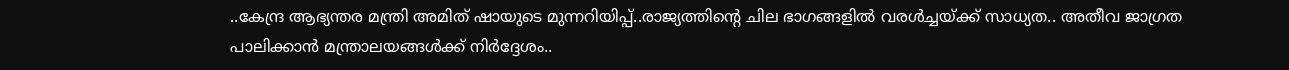..കേന്ദ്ര ആഭ്യന്തര മന്ത്രി അമിത് ഷായുടെ മുന്നറിയിപ്പ്..രാജ്യത്തിന്റെ ചില ഭാഗങ്ങളിൽ വരൾച്ചയ്ക്ക് സാധ്യത.. അതീവ ജാഗ്രത പാലിക്കാൻ മന്ത്രാലയങ്ങൾക്ക് നിർദ്ദേശം..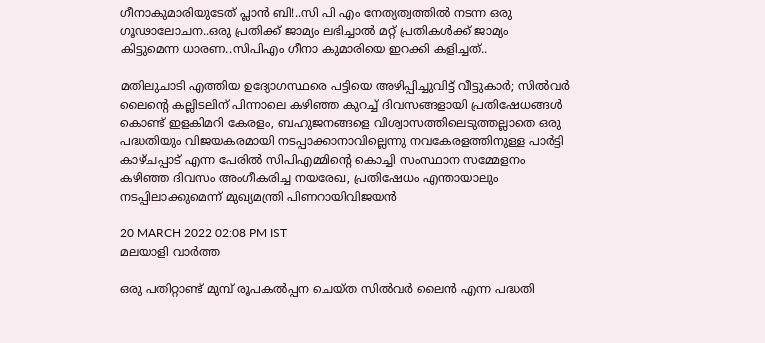ഗീനാകുമാരിയുടേത് പ്ലാൻ ബി!..സി പി എം നേത്യത്വത്തിൽ നടന്ന ഒരു ഗൂഢാലോചന..ഒരു പ്രതിക്ക് ജാമ്യം ലഭിച്ചാൽ മറ്റ് പ്രതികൾക്ക് ജാമ്യം കിട്ടുമെന്ന ധാരണ..സിപിഎം ഗീനാ കുമാരിയെ ഇറക്കി കളിച്ചത്..

മതിലുചാടി എത്തിയ ഉദ്യോഗസ്ഥരെ പട്ടിയെ അഴിപ്പിച്ചുവിട്ട് വീട്ടുകാർ; സിൽവർ ലൈന്റെ കല്ലിടലിന് പിന്നാലെ കഴിഞ്ഞ കുറച്ച് ദിവസങ്ങളായി പ്രതിഷേധങ്ങൾ കൊണ്ട് ഇളകിമറി കേരളം, ബഹുജനങ്ങളെ വിശ്വാസത്തിലെടുത്തല്ലാതെ ഒരു പദ്ധതിയും വിജയകരമായി നടപ്പാക്കാനാവില്ലെന്നു നവകേരളത്തിനുള്ള പാർട്ടി കാഴ്ചപ്പാട് എന്ന പേരിൽ സിപിഎമ്മിന്റെ കൊച്ചി സംസ്ഥാന സമ്മേളനം കഴിഞ്ഞ ദിവസം അംഗീകരിച്ച നയരേഖ, പ്രതിഷേധം എന്തായാലും നടപ്പിലാക്കുമെന്ന് മുഖ്യമന്ത്രി പിണറായിവിജയൻ

20 MARCH 2022 02:08 PM IST
മലയാളി വാര്‍ത്ത

ഒരു പതിറ്റാണ്ട് മുമ്പ് രൂപകല്‍പ്പന ചെയ്ത സില്‍വര്‍ ലൈന്‍ എന്ന പദ്ധതി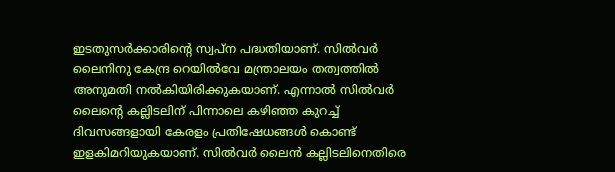ഇടതുസർക്കാരിന്റെ സ്വപ്ന പദ്ധതിയാണ്. സില്‍വര്‍ ലൈനിനു കേന്ദ്ര റെയില്‍വേ മന്ത്രാലയം തത്വത്തില്‍ അനുമതി നല്‍കിയിരിക്കുകയാണ്. എന്നാൽ സിൽവർ ലൈന്റെ കല്ലിടലിന് പിന്നാലെ കഴിഞ്ഞ കുറച്ച് ദിവസങ്ങളായി കേരളം പ്രതിഷേധങ്ങൾ കൊണ്ട് ഇളകിമറിയുകയാണ്. സിൽവർ ലൈൻ കല്ലിടലിനെതിരെ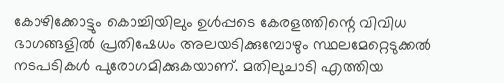കോഴിക്കോട്ടും കൊച്ചിയിലും ഉൾപ്പടെ കേരളത്തിന്റെ വിവിധ ഭാഗങ്ങളിൽ പ്രതിഷേധം അലയടിക്കുമ്പോഴും സ്ഥലമേറ്റെടുക്കൽ നടപടികൾ പുരോഗമിക്കുകയാണ്. മതിലുചാടി എത്തിയ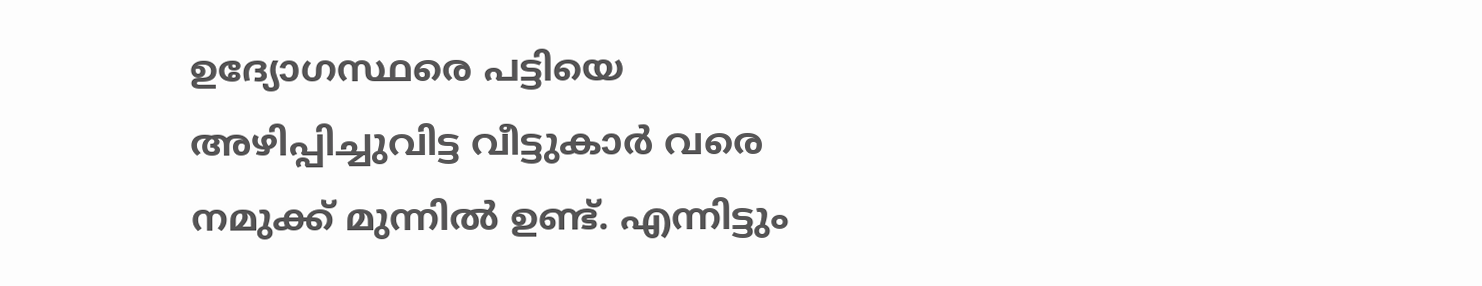ഉദ്യോഗസ്ഥരെ പട്ടിയെ അഴിപ്പിച്ചുവിട്ട വീട്ടുകാർ വരെ നമുക്ക് മുന്നിൽ ഉണ്ട്. എന്നിട്ടും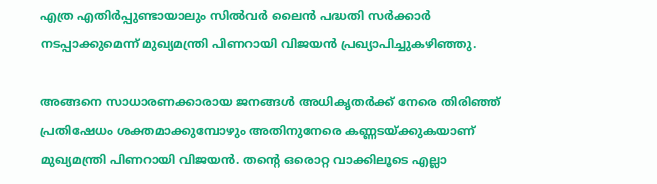എത്ര എതിർപ്പുണ്ടായാലും സിൽവർ ലൈൻ പദ്ധതി സർക്കാർ നടപ്പാക്കുമെന്ന് മുഖ്യമന്ത്രി പിണറായി വിജയൻ പ്രഖ്യാപിച്ചുകഴിഞ്ഞു.

അങ്ങനെ സാധാരണക്കാരായ ജനങ്ങൾ അധികൃതർക്ക് നേരെ തിരിഞ്ഞ് പ്രതിഷേധം ശക്തമാക്കുമ്പോഴും അതിനുനേരെ കണ്ണടയ്ക്കുകയാണ് മുഖ്യമന്ത്രി പിണറായി വിജയൻ. തന്റെ ഒരൊറ്റ വാക്കിലൂടെ എല്ലാ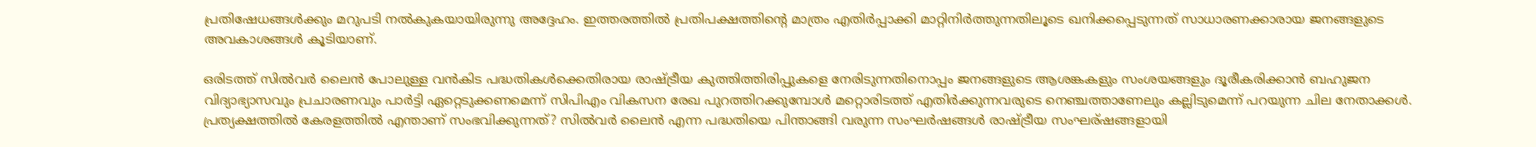പ്രതിഷേധങ്ങൾക്കും മറുപടി നൽകുകയായിരുന്നു അദ്ദേഹം. ഇത്തരത്തിൽ പ്രതിപക്ഷത്തിന്റെ മാത്രം എതിർപ്പാക്കി മാറ്റിനിർത്തുന്നതിലൂടെ ഖനിക്കപ്പെടുന്നത് സാധാരണക്കാരായ ജനങ്ങളുടെ അവകാശങ്ങൾ കൂടിയാണ്.

ഒരിടത്ത് സിൽവർ ലൈൻ പോലുള്ള വൻകിട പദ്ധതികൾക്കെതിരായ രാഷ്ട്രീയ കുത്തിത്തിരിപ്പുകളെ നേരിടുന്നതിനൊപ്പം ജനങ്ങളുടെ ആശങ്കകളും സംശയങ്ങളും ദൂരീകരിക്കാൻ ബഹുജന വിദ്യാഭ്യാസവും പ്രചാരണവും പാർട്ടി ഏറ്റെടുക്കണമെന്ന് സിപിഎം വികസന രേഖ പുറത്തിറക്കുമ്പോൾ മറ്റൊരിടത്ത് എതിർക്കുന്നവരുടെ നെഞ്ചത്താണേലും കല്ലിടുമെന്ന് പറയുന്ന ചില നേതാക്കൾ. പ്രത്യക്ഷത്തിൽ കേരളത്തിൽ എന്താണ് സംഭവിക്കുന്നത്? സിൽവർ ലൈൻ എന്ന പദ്ധതിയെ പിന്താങ്ങി വരുന്ന സംഘർഷങ്ങൾ രാഷ്ട്രീയ സംഘര്ഷങ്ങളായി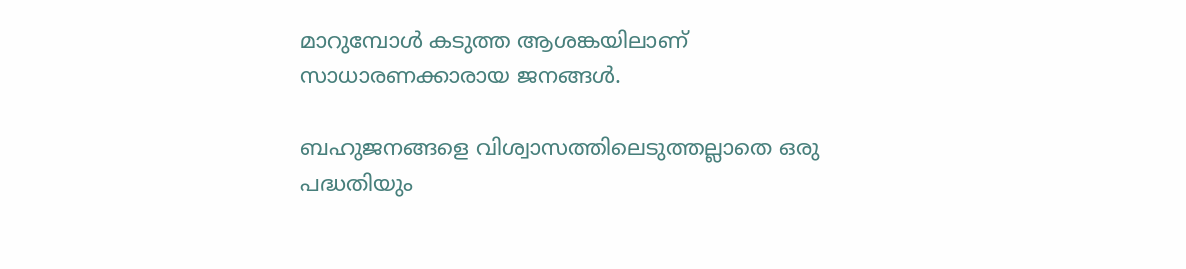മാറുമ്പോൾ കടുത്ത ആശങ്കയിലാണ് സാധാരണക്കാരായ ജനങ്ങൾ.

ബഹുജനങ്ങളെ വിശ്വാസത്തിലെടുത്തല്ലാതെ ഒരു പദ്ധതിയും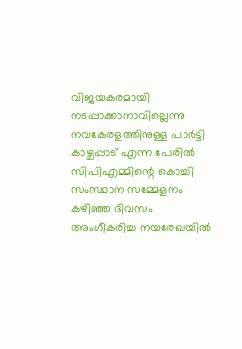വിജയകരമായി നടപ്പാക്കാനാവില്ലെന്നു നവകേരളത്തിനുള്ള പാർട്ടി കാഴ്ചപ്പാട് എന്ന പേരിൽ സിപിഎമ്മിന്റെ കൊച്ചി സംസ്ഥാന സമ്മേളനം കഴിഞ്ഞ ദിവസം അംഗീകരിച്ച നയരേഖയിൽ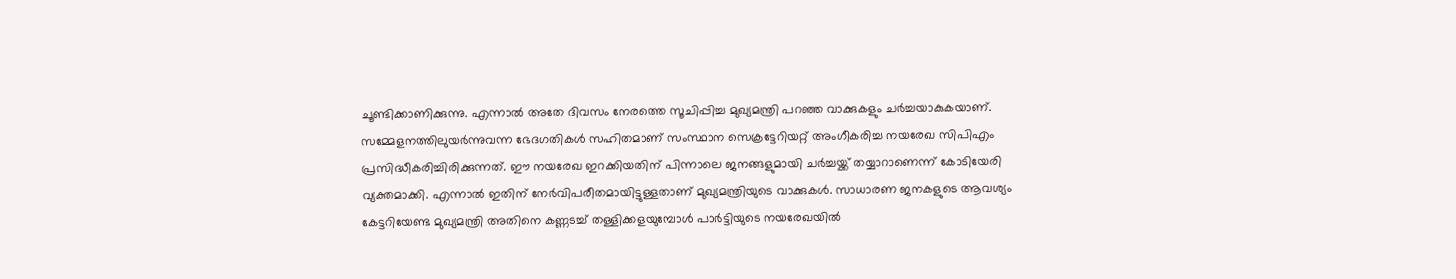ചൂണ്ടിക്കാണിക്കുന്നു. എന്നാൽ അതേ ദിവസം നേരത്തെ സൂചിപ്പിച്ച മുഖ്യമന്ത്രി പറഞ്ഞ വാക്കുകളും ചർച്ചയാകുകയാണ്. സമ്മേളനത്തിലുയർന്നുവന്ന ഭേദഗതികൾ സഹിതമാണ് സംസ്ഥാന സെക്രട്ടേറിയറ്റ് അംഗീകരിച്ച നയരേഖ സിപിഎം പ്രസിദ്ധീകരിച്ചിരിക്കുന്നത്. ഈ നയരേഖ ഇറക്കിയതിന് പിന്നാലെ ജനങ്ങളുമായി ചർച്ചയ്ക്ക് തയ്യാറാണെന്ന് കോടിയേരി വ്യക്തമാക്കി. എന്നാൽ ഇതിന് നേർവിപരീതമായിട്ടുള്ളതാണ് മുഖ്യമന്ത്രിയുടെ വാക്കുകൾ. സാധാരണ ജനകളുടെ ആവശ്യം കേട്ടറിയേണ്ട മുഖ്യമന്ത്രി അതിനെ കണ്ണടച്ച് തള്ളിക്കളയുമ്പോൾ പാർട്ടിയുടെ നയരേഖയിൽ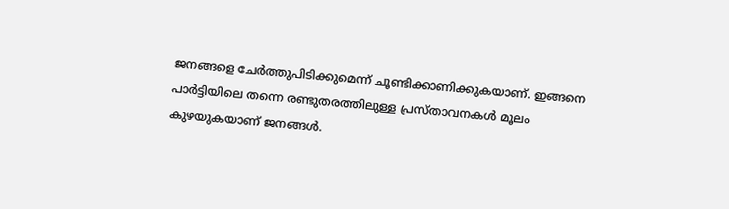ജനങ്ങളെ ചേർത്തുപിടിക്കുമെന്ന് ചൂണ്ടിക്കാണിക്കുകയാണ്. ഇങ്ങനെ പാർട്ടിയിലെ തന്നെ രണ്ടുതരത്തിലുള്ള പ്രസ്താവനകൾ മൂലം കുഴയുകയാണ് ജനങ്ങൾ.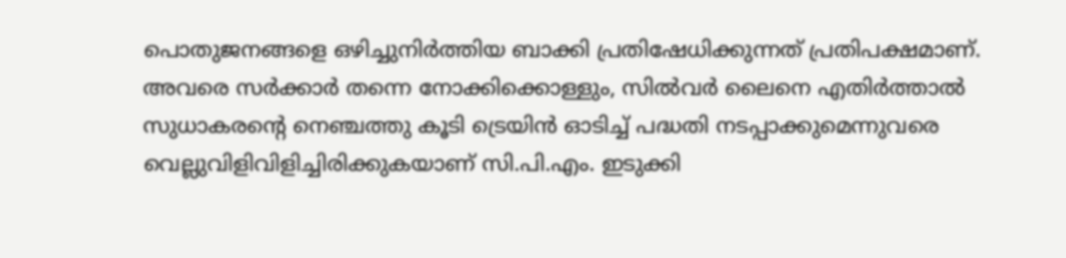പൊതുജനങ്ങളെ ഒഴിച്ചുനിർത്തിയ ബാക്കി പ്രതിഷേധിക്കുന്നത് പ്രതിപക്ഷമാണ്. അവരെ സർക്കാർ തന്നെ നോക്കിക്കൊള്ളും, സില്‍വര്‍ ലൈനെ എതിര്‍ത്താല്‍ സുധാകരന്റെ നെഞ്ചത്തു കൂടി ട്രെയിന്‍ ഓടിച്ച് പദ്ധതി നടപ്പാക്കുമെന്നുവരെ വെല്ലുവിളിവിളിച്ചിരിക്കുകയാണ് സി.പി.എം. ഇടുക്കി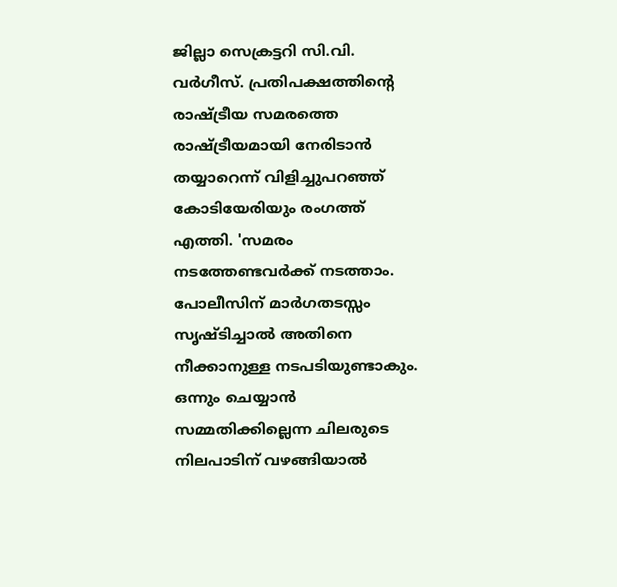ജില്ലാ സെക്രട്ടറി സി.വി. വര്‍ഗീസ്. പ്രതിപക്ഷത്തിന്റെ രാഷ്ട്രീയ സമരത്തെ രാഷ്ട്രീയമായി നേരിടാൻ തയ്യാറെന്ന് വിളിച്ചുപറഞ്ഞ് കോടിയേരിയും രംഗത്ത് എത്തി. 'സമരം നടത്തേണ്ടവര്‍ക്ക് നടത്താം. പോലീസിന് മാര്‍ഗതടസ്സം സൃഷ്ടിച്ചാല്‍ അതിനെ നീക്കാനുള്ള നടപടിയുണ്ടാകും. ഒന്നും ചെയ്യാന്‍ സമ്മതിക്കില്ലെന്ന ചിലരുടെ നിലപാടിന് വഴങ്ങിയാല്‍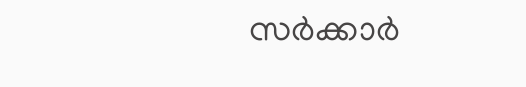സര്‍ക്കാര്‍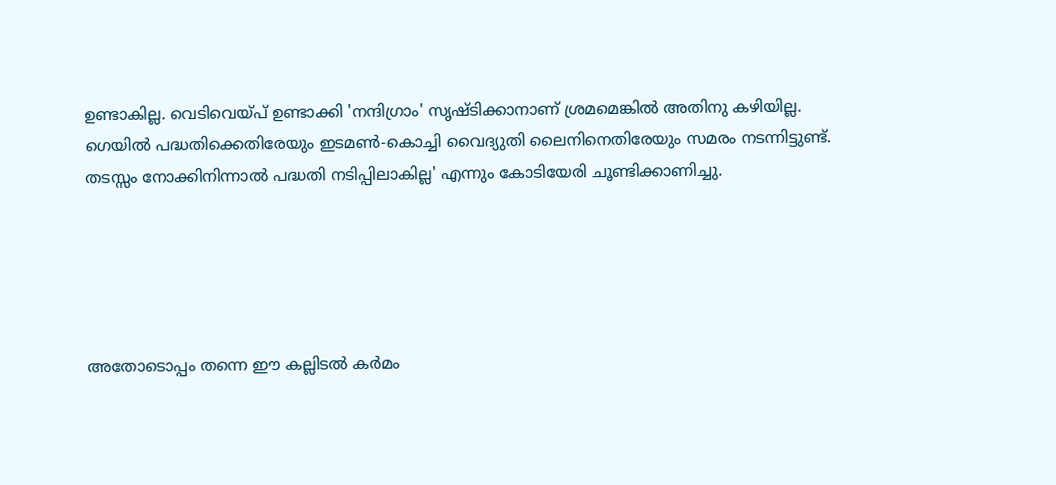ഉണ്ടാകില്ല. വെടിവെയ്പ് ഉണ്ടാക്കി 'നന്ദിഗ്രാം' സൃഷ്ടിക്കാനാണ് ശ്രമമെങ്കില്‍ അതിനു കഴിയില്ല. ഗെയില്‍ പദ്ധതിക്കെതിരേയും ഇടമണ്‍-കൊച്ചി വൈദ്യുതി ലൈനിനെതിരേയും സമരം നടന്നിട്ടുണ്ട്. തടസ്സം നോക്കിനിന്നാല്‍ പദ്ധതി നടിപ്പിലാകില്ല' എന്നും കോടിയേരി ചൂണ്ടിക്കാണിച്ചു.





അതോടൊപ്പം തന്നെ ഈ കല്ലിടൽ കർമം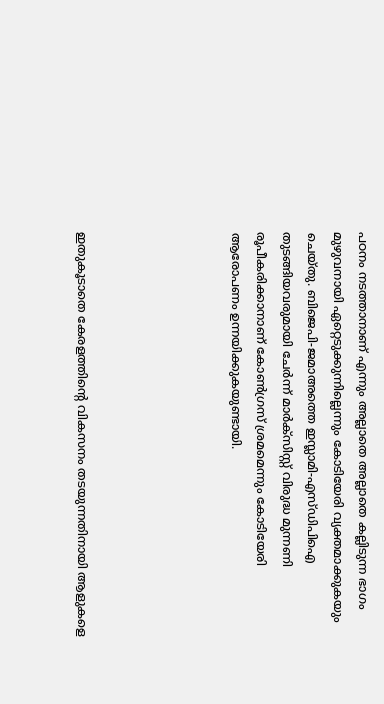പഠനം നടത്താനാണ് എന്നും അല്ലാതെ അല്ലാതെ കല്ലിടുന്ന ഭാഗം മുഴുവനായി ഏറ്റെടുക്കുന്നില്ലെന്നും കോടിയേരി വ്യക്തമാക്കുകയും ചെയ്തു. ബിജെപി-ജമാഅത്തെ ഇസ്ലാമി-എസ്ഡിപിഐ തുടങ്ങിയവരുമായി ചേര്‍ന്ന് മാര്‍ക്‌സിസ്റ്റ് വിരുദ്ധ മുന്നണി രൂപീകരിക്കാനാണ് കോണ്‍ഗ്രസ് ശ്രമമെന്നും കോടിയേരി ആരോപണം ഉന്നയിക്കുകയുണ്ടായി.





ഇതുകൂടാതെ കേരളത്തിന്റെ വികസനം തടയുന്നതിനായി ആളുകളെ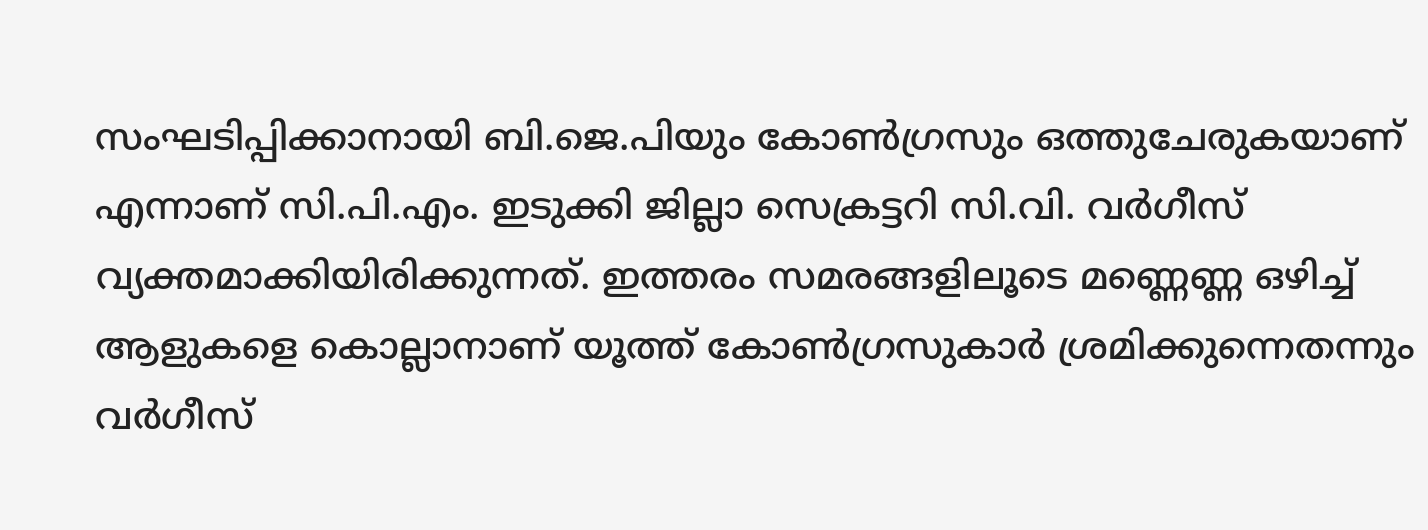സംഘടിപ്പിക്കാനായി ബി.ജെ.പിയും കോണ്‍ഗ്രസും ഒത്തുചേരുകയാണ് എന്നാണ് സി.പി.എം. ഇടുക്കി ജില്ലാ സെക്രട്ടറി സി.വി. വര്‍ഗീസ് വ്യക്തമാക്കിയിരിക്കുന്നത്. ഇത്തരം സമരങ്ങളിലൂടെ മണ്ണെണ്ണ ഒഴിച്ച് ആളുകളെ കൊല്ലാനാണ്‌ യൂത്ത് കോണ്‍ഗ്രസുകാര്‍ ശ്രമിക്കുന്നെതന്നും വര്‍ഗീസ്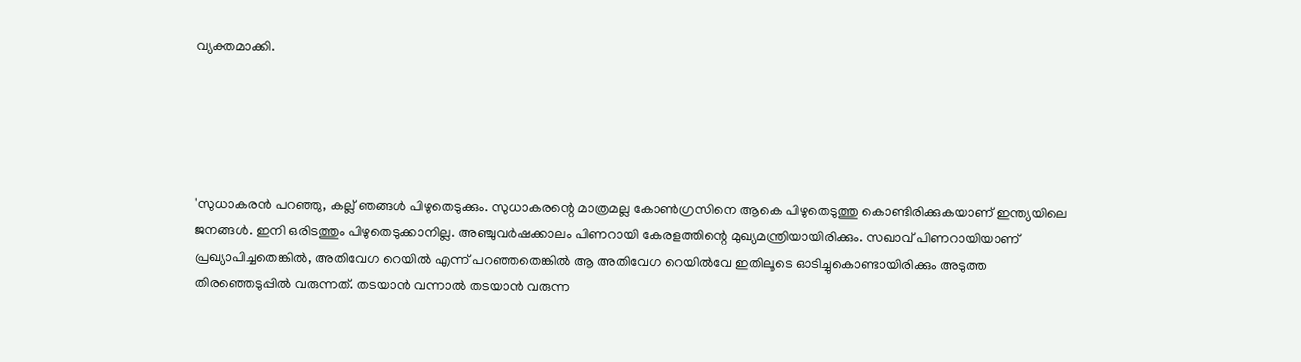വ്യക്തമാക്കി.





'സുധാകരന്‍ പറഞ്ഞു, കല്ല് ഞങ്ങള്‍ പിഴുതെടുക്കും. സുധാകരന്റെ മാത്രമല്ല കോണ്‍ഗ്രസിനെ ആകെ പിഴുതെടുത്തു കൊണ്ടിരിക്കുകയാണ് ഇന്ത്യയിലെ ജനങ്ങള്‍. ഇനി ഒരിടത്തും പിഴുതെടുക്കാനില്ല. അഞ്ചുവര്‍ഷക്കാലം പിണറായി കേരളത്തിന്റെ മുഖ്യമന്ത്രിയായിരിക്കും. സഖാവ് പിണറായിയാണ് പ്രഖ്യാപിച്ചതെങ്കില്‍, അതിവേഗ റെയില്‍ എന്ന് പറഞ്ഞതെങ്കില്‍ ആ അതിവേഗ റെയില്‍വേ ഇതിലൂടെ ഓടിച്ചുകൊണ്ടായിരിക്കും അടുത്ത തിരഞ്ഞെടുപ്പില്‍ വരുന്നത്. തടയാന്‍ വന്നാല്‍ തടയാന്‍ വരുന്ന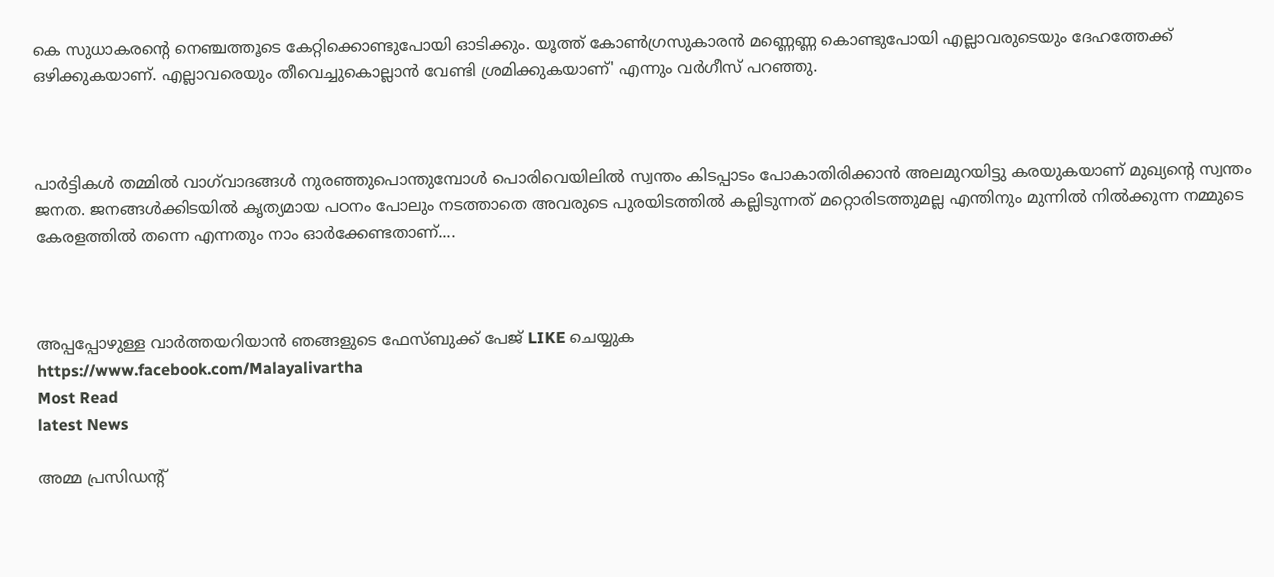കെ സുധാകരന്റെ നെഞ്ചത്തൂടെ കേറ്റിക്കൊണ്ടുപോയി ഓടിക്കും. യൂത്ത് കോണ്‍ഗ്രസുകാരന്‍ മണ്ണെണ്ണ കൊണ്ടുപോയി എല്ലാവരുടെയും ദേഹത്തേക്ക് ഒഴിക്കുകയാണ്. എല്ലാവരെയും തീവെച്ചുകൊല്ലാന്‍ വേണ്ടി ശ്രമിക്കുകയാണ്' എന്നും വര്‍ഗീസ് പറഞ്ഞു.



പാർട്ടികൾ തമ്മിൽ വാഗ്‌വാദങ്ങൾ നുരഞ്ഞുപൊന്തുമ്പോൾ പൊരിവെയിലിൽ സ്വന്തം കിടപ്പാടം പോകാതിരിക്കാൻ അലമുറയിട്ടു കരയുകയാണ് മുഖ്യന്റെ സ്വന്തം ജനത. ജനങ്ങൾക്കിടയിൽ കൃത്യമായ പഠനം പോലും നടത്താതെ അവരുടെ പുരയിടത്തിൽ കല്ലിടുന്നത് മറ്റൊരിടത്തുമല്ല എന്തിനും മുന്നിൽ നിൽക്കുന്ന നമ്മുടെ കേരളത്തിൽ തന്നെ എന്നതും നാം ഓർക്കേണ്ടതാണ്....



അപ്പപ്പോഴുള്ള വാര്‍ത്തയറിയാന്‍ ഞങ്ങളുടെ ഫേസ്‌ബുക്ക്‌ പേജ് LIKE ചെയ്യുക
https://www.facebook.com/Malayalivartha
Most Read
latest News

അമ്മ പ്രസിഡന്റ്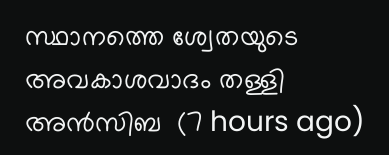സ്ഥാനത്തെ ശ്വേതയുടെ അവകാശവാദം തള്ളി അന്‍സിബ  (7 hours ago)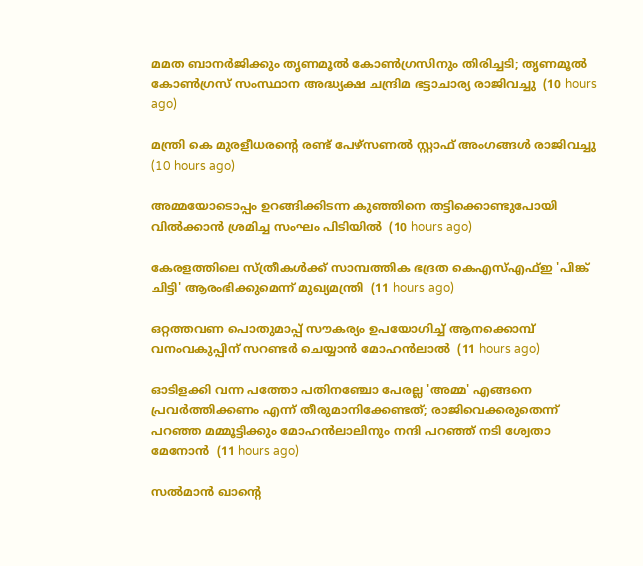മമത ബാനര്‍ജിക്കും തൃണമൂല്‍ കോണ്‍ഗ്രസിനും തിരിച്ചടി; തൃണമൂല്‍ കോണ്‍ഗ്രസ് സംസ്ഥാന അദ്ധ്യക്ഷ ചന്ദ്രിമ ഭട്ടാചാര്യ രാജിവച്ചു  (10 hours ago)

മന്ത്രി കെ മുരളീധരന്റെ രണ്ട് പേഴ്‌സണല്‍ സ്റ്റാഫ് അംഗങ്ങള്‍ രാജിവച്ചു  (10 hours ago)

അമ്മയോടൊപ്പം ഉറങ്ങിക്കിടന്ന കുഞ്ഞിനെ തട്ടിക്കൊണ്ടുപോയി വില്‍ക്കാന്‍ ശ്രമിച്ച സംഘം പിടിയില്‍  (10 hours ago)

കേരളത്തിലെ സ്ത്രീകള്‍ക്ക് സാമ്പത്തിക ഭദ്രത കെഎസ്എഫ്ഇ 'പിങ്ക് ചിട്ടി' ആരംഭിക്കുമെന്ന് മുഖ്യമന്ത്രി  (11 hours ago)

ഒറ്റത്തവണ പൊതുമാപ്പ് സൗകര്യം ഉപയോഗിച്ച് ആനക്കൊമ്പ് വനംവകുപ്പിന് സറണ്ടര്‍ ചെയ്യാന്‍ മോഹന്‍ലാല്‍  (11 hours ago)

ഓടിളക്കി വന്ന പത്തോ പതിനഞ്ചോ പേരല്ല 'അമ്മ' എങ്ങനെ പ്രവര്‍ത്തിക്കണം എന്ന് തീരുമാനിക്കേണ്ടത്; രാജിവെക്കരുതെന്ന് പറഞ്ഞ മമ്മൂട്ടിക്കും മോഹന്‍ലാലിനും നന്ദി പറഞ്ഞ് നടി ശ്വേതാ മേനോന്‍  (11 hours ago)

സല്‍മാന്‍ ഖാന്റെ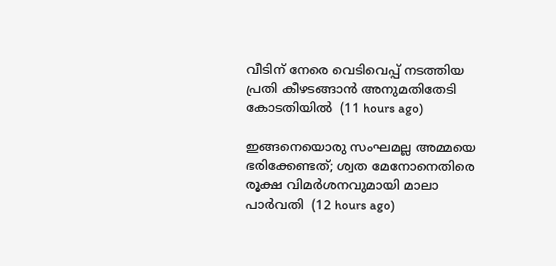വീടിന് നേരെ വെടിവെപ്പ് നടത്തിയ പ്രതി കീഴടങ്ങാന്‍ അനുമതിതേടി കോടതിയില്‍  (11 hours ago)

ഇങ്ങനെയൊരു സംഘമല്ല അമ്മയെ ഭരിക്കേണ്ടത്; ശ്വത മേനോനെതിരെ രൂക്ഷ വിമര്‍ശനവുമായി മാലാ പാര്‍വതി  (12 hours ago)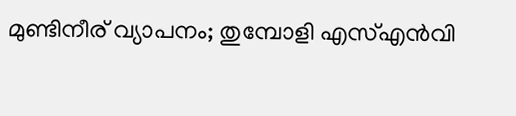മുണ്ടിനീര് വ്യാപനം; തുമ്പോളി എസ്എന്‍വി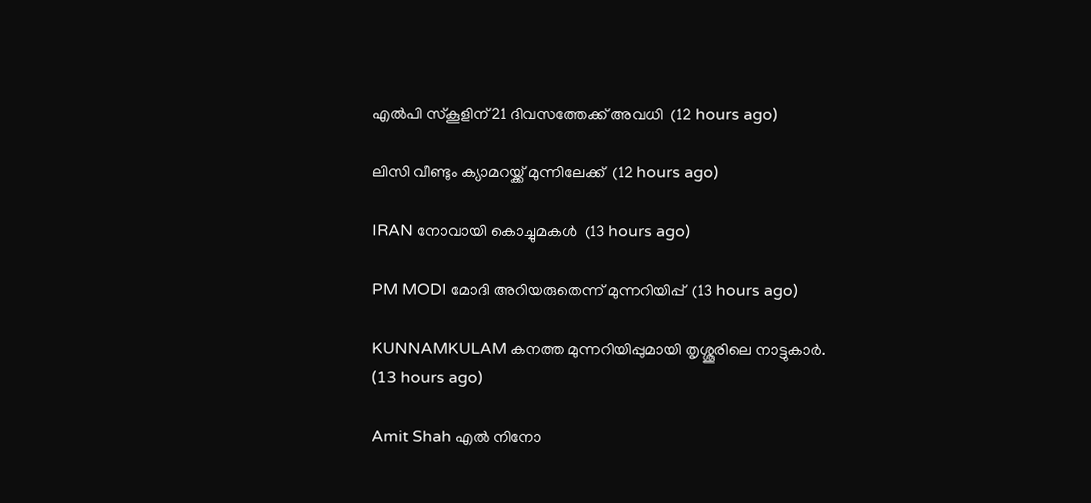എല്‍പി സ്‌കൂളിന് 21 ദിവസത്തേക്ക് അവധി  (12 hours ago)

ലിസി വീണ്ടും ക്യാമറയ്ക്ക് മുന്നിലേക്ക്  (12 hours ago)

IRAN നോവായി കൊച്ചുമകൾ  (13 hours ago)

PM MODI മോദി അറിയരുതെന്ന് മുന്നറിയിപ്പ്  (13 hours ago)

KUNNAMKULAM കനത്ത മുന്നറിയിപ്പുമായി തൃശ്ശൂരിലെ നാട്ടുകാര്‍.  (13 hours ago)

Amit Shah എൽ നിനോ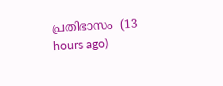പ്രതിഭാസം  (13 hours ago)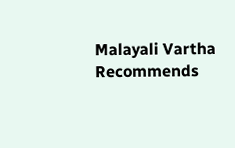Malayali Vartha Recommends